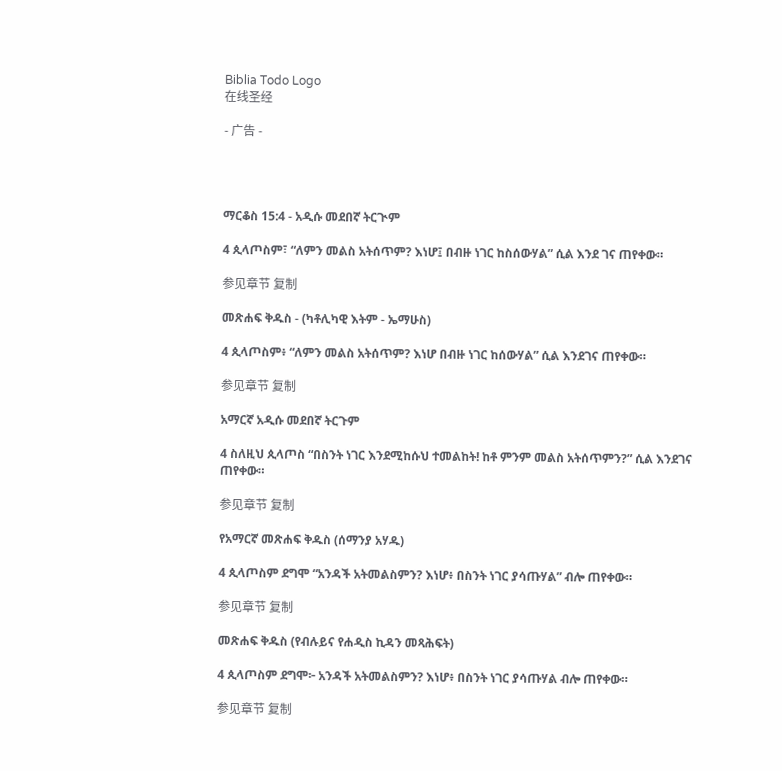Biblia Todo Logo
在线圣经

- 广告 -




ማርቆስ 15:4 - አዲሱ መደበኛ ትርጒም

4 ጲላጦስም፣ “ለምን መልስ አትሰጥም? እነሆ፤ በብዙ ነገር ከስሰውሃል” ሲል እንደ ገና ጠየቀው።

参见章节 复制

መጽሐፍ ቅዱስ - (ካቶሊካዊ እትም - ኤማሁስ)

4 ጲላጦስም፥ “ለምን መልስ አትሰጥም? እነሆ በብዙ ነገር ከሰውሃል” ሲል እንደገና ጠየቀው።

参见章节 复制

አማርኛ አዲሱ መደበኛ ትርጉም

4 ስለዚህ ጲላጦስ “በስንት ነገር እንደሚከሱህ ተመልከት! ከቶ ምንም መልስ አትሰጥምን?” ሲል እንደገና ጠየቀው።

参见章节 复制

የአማርኛ መጽሐፍ ቅዱስ (ሰማንያ አሃዱ)

4 ጲላጦስም ደግሞ “አንዳች አትመልስምን? እነሆ፥ በስንት ነገር ያሳጡሃል” ብሎ ጠየቀው።

参见章节 复制

መጽሐፍ ቅዱስ (የብሉይና የሐዲስ ኪዳን መጻሕፍት)

4 ጲላጦስም ደግሞ፦ አንዳች አትመልስምን? እነሆ፥ በስንት ነገር ያሳጡሃል ብሎ ጠየቀው።

参见章节 复制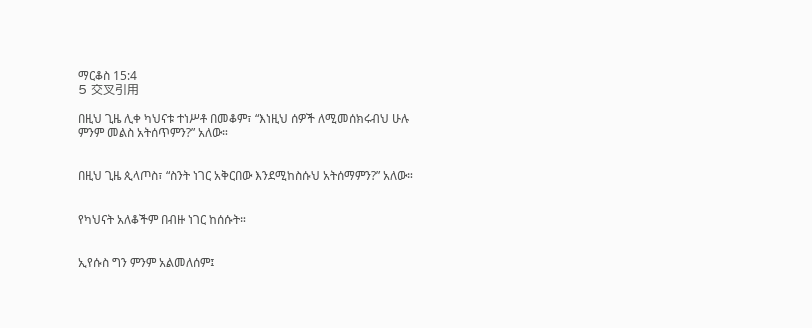ማርቆስ 15:4
5 交叉引用

በዚህ ጊዜ ሊቀ ካህናቱ ተነሥቶ በመቆም፣ “እነዚህ ሰዎች ለሚመሰክሩብህ ሁሉ ምንም መልስ አትሰጥምን?” አለው።


በዚህ ጊዜ ጲላጦስ፣ “ስንት ነገር አቅርበው እንደሚከስሱህ አትሰማምን?” አለው።


የካህናት አለቆችም በብዙ ነገር ከሰሱት።


ኢየሱስ ግን ምንም አልመለሰም፤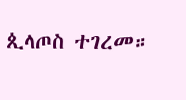ጲላጦስ ተገረመ።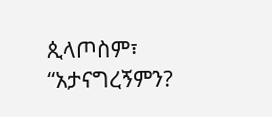ጲላጦስም፣ “አታናግረኝምን?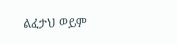ልፈታህ ወይም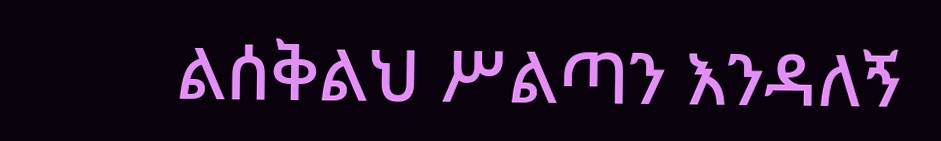ልሰቅልህ ሥልጣን እንዳለኝ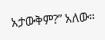አታውቅም?” አለው።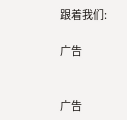跟着我们:

广告


广告